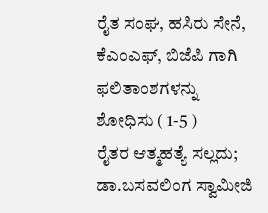ರೈತ ಸಂಘ, ಹಸಿರು ಸೇನೆ, ಕೆಎಂಎಫ್, ಬಿಜೆಪಿ ಗಾಗಿ ಫಲಿತಾಂಶಗಳನ್ನು ಶೋಧಿಸು ( 1-5 )
ರೈತರ ಆತ್ಮಹತ್ಯೆ ಸಲ್ಲದು; ಡಾ.ಬಸವಲಿಂಗ ಸ್ವಾಮೀಜಿ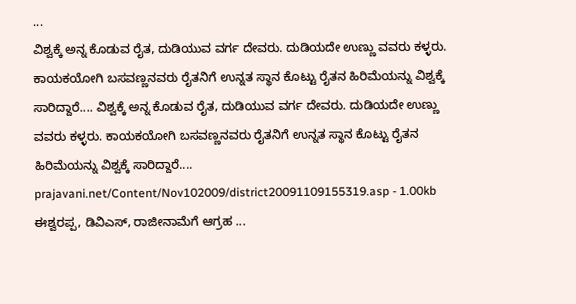...
ವಿಶ್ವಕ್ಕೆ ಅನ್ನ ಕೊಡುವ ರೈತ, ದುಡಿಯುವ ವರ್ಗ ದೇವರು. ದುಡಿಯದೇ ಉಣ್ಣು ವವರು ಕಳ್ಳರು. ಕಾಯಕಯೋಗಿ ಬಸವಣ್ಣನವರು ರೈತನಿಗೆ ಉನ್ನತ ಸ್ಥಾನ ಕೊಟ್ಟು ರೈತನ ಹಿರಿಮೆಯನ್ನು ವಿಶ್ವಕ್ಕೆ ಸಾರಿದ್ದಾರೆ.... ವಿಶ್ವಕ್ಕೆ ಅನ್ನ ಕೊಡುವ ರೈತ, ದುಡಿಯುವ ವರ್ಗ ದೇವರು. ದುಡಿಯದೇ ಉಣ್ಣು ವವರು ಕಳ್ಳರು. ಕಾಯಕಯೋಗಿ ಬಸವಣ್ಣನವರು ರೈತನಿಗೆ ಉನ್ನತ ಸ್ಥಾನ ಕೊಟ್ಟು ರೈತನ ಹಿರಿಮೆಯನ್ನು ವಿಶ್ವಕ್ಕೆ ಸಾರಿದ್ದಾರೆ....
prajavani.net/Content/Nov102009/district20091109155319.asp - 1.00kb
ಈಶ್ವರಪ್ಪ, ಡಿವಿಎಸ್‌, ರಾಜೀನಾಮೆಗೆ ಆಗ್ರಹ ...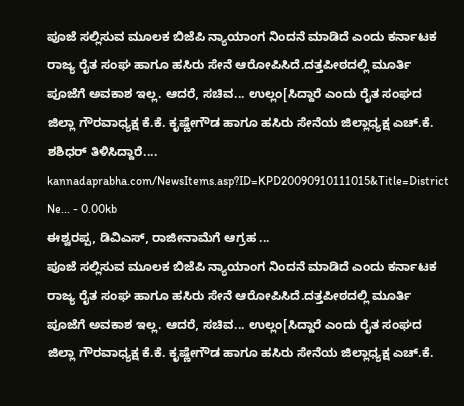ಪೂಜೆ ಸಲ್ಲಿಸುವ ಮೂಲಕ ಬಿಜೆಪಿ ನ್ಯಾಯಾಂಗ ನಿಂದನೆ ಮಾಡಿದೆ ಎಂದು ಕರ್ನಾಟಕ ರಾಜ್ಯ ರೈತ ಸಂಘ ಹಾಗೂ ಹಸಿರು ಸೇನೆ ಆರೋಪಿಸಿದೆ.ದತ್ತಪೀಠದಲ್ಲಿ ಮೂರ್ತಿ ಪೂಜೆಗೆ ಅವಕಾಶ ಇಲ್ಲ. ಆದರೆ, ಸಚಿವ... ಉಲ್ಲಂ[ಸಿದ್ದಾರೆ ಎಂದು ರೈತ ಸಂಘದ ಜಿಲ್ಲಾ ಗೌರವಾಧ್ಯಕ್ಷ ಕೆ.ಕೆ. ಕೃಷ್ಣೇಗೌಡ ಹಾಗೂ ಹಸಿರು ಸೇನೆಯ ಜಿಲ್ಲಾಧ್ಯಕ್ಷ ಎಚ್‌.ಕೆ. ಶಶಿಧರ್‌ ತಿಳಿಸಿದ್ದಾರೆ....
kannadaprabha.com/NewsItems.asp?ID=KPD20090910111015&Title=District Ne... - 0.00kb
ಈಶ್ವರಪ್ಪ, ಡಿವಿಎಸ್‌, ರಾಜೀನಾಮೆಗೆ ಆಗ್ರಹ ...
ಪೂಜೆ ಸಲ್ಲಿಸುವ ಮೂಲಕ ಬಿಜೆಪಿ ನ್ಯಾಯಾಂಗ ನಿಂದನೆ ಮಾಡಿದೆ ಎಂದು ಕರ್ನಾಟಕ ರಾಜ್ಯ ರೈತ ಸಂಘ ಹಾಗೂ ಹಸಿರು ಸೇನೆ ಆರೋಪಿಸಿದೆ.ದತ್ತಪೀಠದಲ್ಲಿ ಮೂರ್ತಿ ಪೂಜೆಗೆ ಅವಕಾಶ ಇಲ್ಲ. ಆದರೆ, ಸಚಿವ... ಉಲ್ಲಂ[ಸಿದ್ದಾರೆ ಎಂದು ರೈತ ಸಂಘದ ಜಿಲ್ಲಾ ಗೌರವಾಧ್ಯಕ್ಷ ಕೆ.ಕೆ. ಕೃಷ್ಣೇಗೌಡ ಹಾಗೂ ಹಸಿರು ಸೇನೆಯ ಜಿಲ್ಲಾಧ್ಯಕ್ಷ ಎಚ್‌.ಕೆ.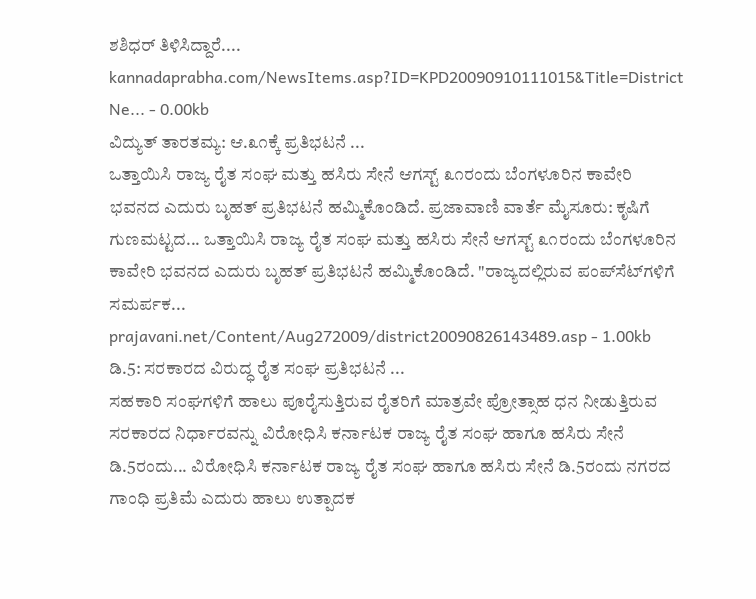ಶಶಿಧರ್‌ ತಿಳಿಸಿದ್ದಾರೆ....
kannadaprabha.com/NewsItems.asp?ID=KPD20090910111015&Title=District Ne... - 0.00kb
ವಿದ್ಯುತ್‌ ತಾರತಮ್ಯ: ಆ.೩೧ಕ್ಕೆ ಪ್ರತಿಭಟನೆ ...
ಒತ್ತಾಯಿಸಿ ರಾಜ್ಯ ರೈತ ಸಂಘ ಮತ್ತು ಹಸಿರು ಸೇನೆ ಆಗಸ್ಟ್‌ ೩೧ರಂದು ಬೆಂಗಳೂರಿನ ಕಾವೇರಿ ಭವನದ ಎದುರು ಬೃಹತ್‌ ಪ್ರತಿಭಟನೆ ಹಮ್ಮಿಕೊಂಡಿದೆ. ಪ್ರಜಾವಾಣಿ ವಾರ್ತೆ ಮೈಸೂರು: ಕೃಷಿಗೆ ಗುಣಮಟ್ಟದ... ಒತ್ತಾಯಿಸಿ ರಾಜ್ಯ ರೈತ ಸಂಘ ಮತ್ತು ಹಸಿರು ಸೇನೆ ಆಗಸ್ಟ್‌ ೩೧ರಂದು ಬೆಂಗಳೂರಿನ ಕಾವೇರಿ ಭವನದ ಎದುರು ಬೃಹತ್‌ ಪ್ರತಿಭಟನೆ ಹಮ್ಮಿಕೊಂಡಿದೆ. "ರಾಜ್ಯದಲ್ಲಿರುವ ಪಂಪ್‌ಸೆಟ್‌ಗಳಿಗೆ ಸಮರ್ಪಕ...
prajavani.net/Content/Aug272009/district20090826143489.asp - 1.00kb
ಡಿ.5: ಸರಕಾರದ ವಿರುದ್ಧ ರೈತ ಸಂಘ ಪ್ರತಿಭಟನೆ ...
ಸಹಕಾರಿ ಸಂಘಗಳಿಗೆ ಹಾಲು ಪೂರೈಸುತ್ತಿರುವ ರೈತರಿಗೆ ಮಾತ್ರವೇ ಪ್ರೋತ್ಸಾಹ ಧನ ನೀಡುತ್ತಿರುವ ಸರಕಾರದ ನಿರ್ಧಾರವನ್ನು ವಿರೋಧಿಸಿ ಕರ್ನಾಟಕ ರಾಜ್ಯ ರೈತ ಸಂಘ ಹಾಗೂ ಹಸಿರು ಸೇನೆ ಡಿ.5ರಂದು... ವಿರೋಧಿಸಿ ಕರ್ನಾಟಕ ರಾಜ್ಯ ರೈತ ಸಂಘ ಹಾಗೂ ಹಸಿರು ಸೇನೆ ಡಿ.5ರಂದು ನಗರದ ಗಾಂಧಿ ಪ್ರತಿಮೆ ಎದುರು ಹಾಲು ಉತ್ಪಾದಕ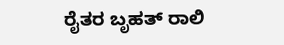ರೈತರ ಬೃಹತ್ ರಾಲಿ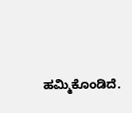ಹಮ್ಮಿಕೊಂಡಿದೆ.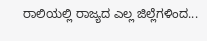ರಾಲಿಯಲ್ಲಿ ರಾಜ್ಯದ ಎಲ್ಲ ಜಿಲ್ಲೆಗಳಿಂದ...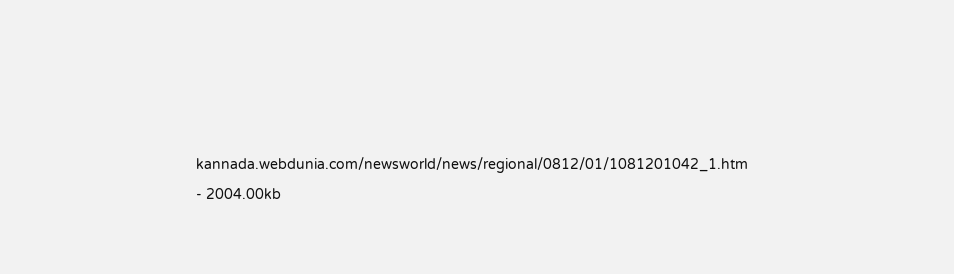kannada.webdunia.com/newsworld/news/regional/0812/01/1081201042_1.htm - 2004.00kb